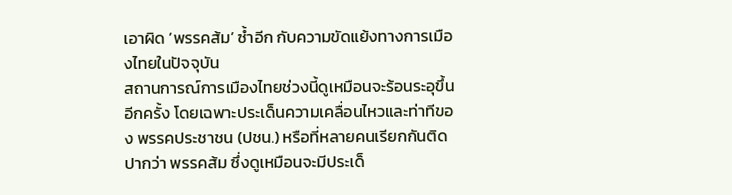เอาผิด ‘พรรคส้ม’ ซ้ำอีก กับความขัดแย้งทางการเมืองไทยในปัจจุบัน
สถานการณ์การเมืองไทยช่วงนี้ดูเหมือนจะร้อนระอุขึ้นอีกครั้ง โดยเฉพาะประเด็นความเคลื่อนไหวและท่าทีของ พรรคประชาชน (ปชน.) หรือที่หลายคนเรียกกันติดปากว่า พรรคส้ม ซึ่งดูเหมือนจะมีประเด็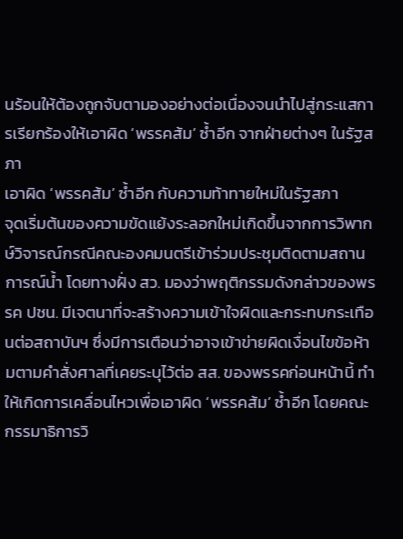นร้อนให้ต้องถูกจับตามองอย่างต่อเนื่องจนนำไปสู่กระแสการเรียกร้องให้เอาผิด ‘พรรคส้ม’ ซ้ำอีก จากฝ่ายต่างๆ ในรัฐสภา
เอาผิด ‘พรรคส้ม’ ซ้ำอีก กับความท้าทายใหม่ในรัฐสภา
จุดเริ่มต้นของความขัดแย้งระลอกใหม่เกิดขึ้นจากการวิพากษ์วิจารณ์กรณีคณะองคมนตรีเข้าร่วมประชุมติดตามสถานการณ์น้ำ โดยทางฝั่ง สว. มองว่าพฤติกรรมดังกล่าวของพรรค ปชน. มีเจตนาที่จะสร้างความเข้าใจผิดและกระทบกระเทือนต่อสถาบันฯ ซึ่งมีการเตือนว่าอาจเข้าข่ายผิดเงื่อนไขข้อห้ามตามคำสั่งศาลที่เคยระบุไว้ต่อ สส. ของพรรคก่อนหน้านี้ ทำให้เกิดการเคลื่อนไหวเพื่อเอาผิด ‘พรรคส้ม’ ซ้ำอีก โดยคณะกรรมาธิการวิ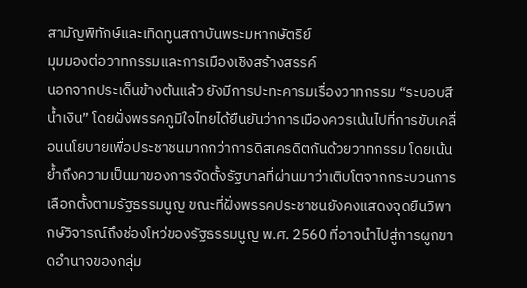สามัญพิทักษ์และเทิดทูนสถาบันพระมหากษัตริย์
มุมมองต่อวาทกรรมและการเมืองเชิงสร้างสรรค์
นอกจากประเด็นข้างต้นแล้ว ยังมีการปะทะคารมเรื่องวาทกรรม “ระบอบสีน้ำเงิน” โดยฝั่งพรรคภูมิใจไทยได้ยืนยันว่าการเมืองควรเน้นไปที่การขับเคลื่อนนโยบายเพื่อประชาชนมากกว่าการดิสเครดิตกันด้วยวาทกรรม โดยเน้นย้ำถึงความเป็นมาของการจัดตั้งรัฐบาลที่ผ่านมาว่าเติบโตจากกระบวนการเลือกตั้งตามรัฐธรรมนูญ ขณะที่ฝั่งพรรคประชาชนยังคงแสดงจุดยืนวิพากษ์วิจารณ์ถึงช่องโหว่ของรัฐธรรมนูญ พ.ศ. 2560 ที่อาจนำไปสู่การผูกขาดอำนาจของกลุ่ม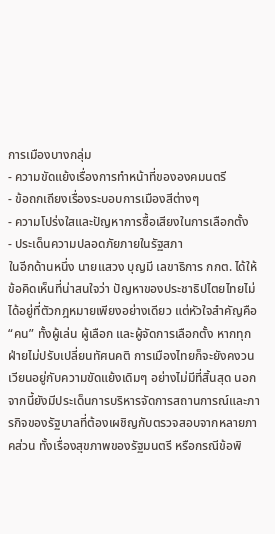การเมืองบางกลุ่ม
- ความขัดแย้งเรื่องการทำหน้าที่ขององคมนตรี
- ข้อถกเถียงเรื่องระบอบการเมืองสีต่างๆ
- ความโปร่งใสและปัญหาการซื้อเสียงในการเลือกตั้ง
- ประเด็นความปลอดภัยภายในรัฐสภา
ในอีกด้านหนึ่ง นายแสวง บุญมี เลขาธิการ กกต. ได้ให้ข้อคิดเห็นที่น่าสนใจว่า ปัญหาของประชาธิปไตยไทยไม่ได้อยู่ที่ตัวกฎหมายเพียงอย่างเดียว แต่หัวใจสำคัญคือ “คน” ทั้งผู้เล่น ผู้เลือก และผู้จัดการเลือกตั้ง หากทุกฝ่ายไม่ปรับเปลี่ยนทัศนคติ การเมืองไทยก็จะยังคงวนเวียนอยู่กับความขัดแย้งเดิมๆ อย่างไม่มีที่สิ้นสุด นอกจากนี้ยังมีประเด็นการบริหารจัดการสถานการณ์และภารกิจของรัฐบาลที่ต้องเผชิญกับตรวจสอบจากหลายภาคส่วน ทั้งเรื่องสุขภาพของรัฐมนตรี หรือกรณีข้อพิ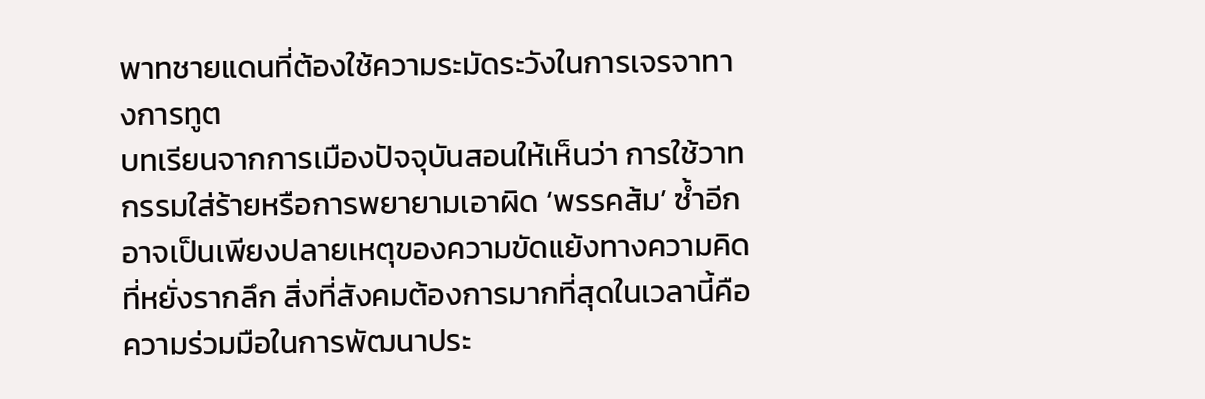พาทชายแดนที่ต้องใช้ความระมัดระวังในการเจรจาทางการทูต
บทเรียนจากการเมืองปัจจุบันสอนให้เห็นว่า การใช้วาทกรรมใส่ร้ายหรือการพยายามเอาผิด ‘พรรคส้ม’ ซ้ำอีก อาจเป็นเพียงปลายเหตุของความขัดแย้งทางความคิดที่หยั่งรากลึก สิ่งที่สังคมต้องการมากที่สุดในเวลานี้คือความร่วมมือในการพัฒนาประ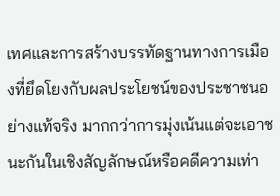เทศและการสร้างบรรทัดฐานทางการเมืองที่ยึดโยงกับผลประโยชน์ของประชาชนอย่างแท้จริง มากกว่าการมุ่งเน้นแต่จะเอาชนะกันในเชิงสัญลักษณ์หรือคดีความเท่า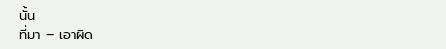นั้น
ที่มา – เอาผิด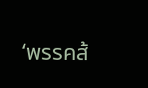‘พรรคส้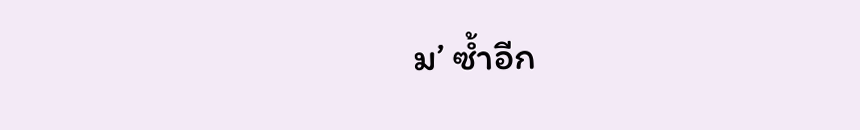ม’ ซ้ำอีก